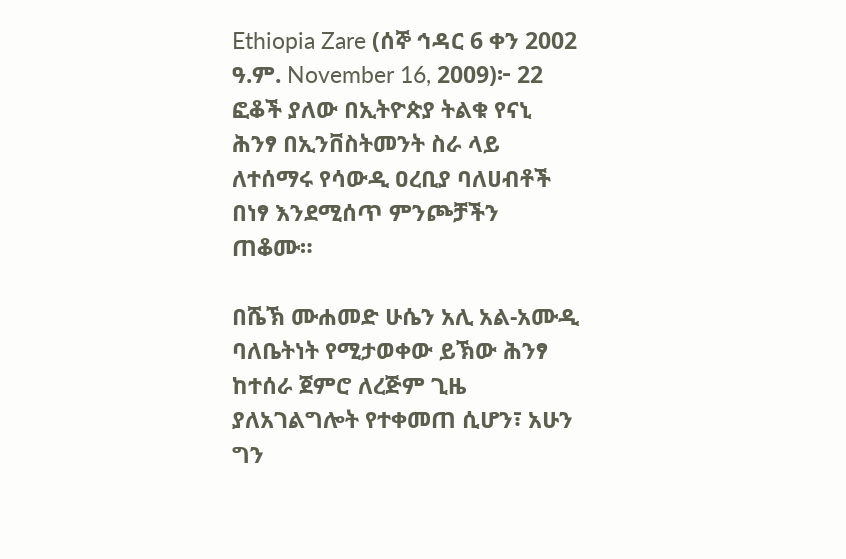Ethiopia Zare (ሰኞ ኅዳር 6 ቀን 2002 ዓ.ም. November 16, 2009)፦ 22 ፎቆች ያለው በኢትዮጵያ ትልቁ የናኒ ሕንፃ በኢንቨስትመንት ስራ ላይ ለተሰማሩ የሳውዲ ዐረቢያ ባለሀብቶች በነፃ እንደሚሰጥ ምንጮቻችን ጠቆሙ።

በሼኽ ሙሐመድ ሁሴን አሊ አል-አሙዲ ባለቤትነት የሚታወቀው ይኽው ሕንፃ ከተሰራ ጀምሮ ለረጅም ጊዜ ያለአገልግሎት የተቀመጠ ሲሆን፣ አሁን ግን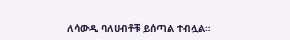ለሳውዲ ባለሀብቶቹ ይሰጣል ተብሏል።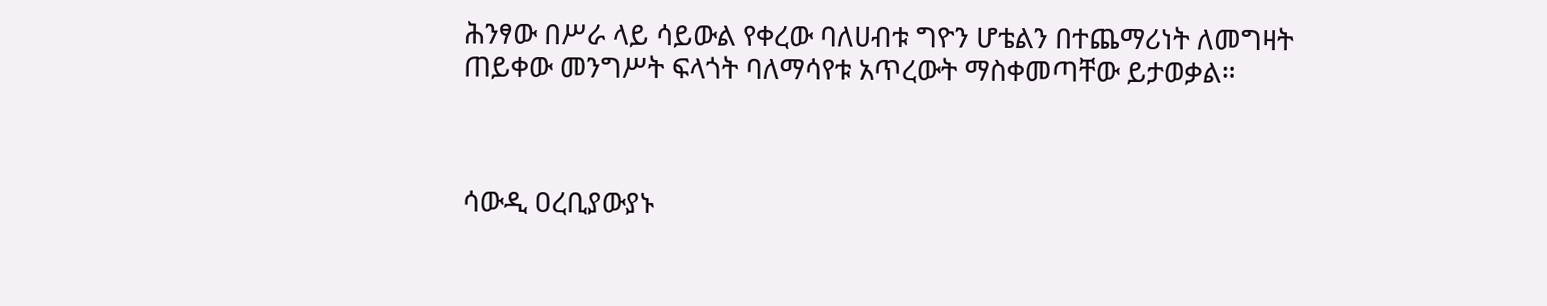ሕንፃው በሥራ ላይ ሳይውል የቀረው ባለሀብቱ ግዮን ሆቴልን በተጨማሪነት ለመግዛት ጠይቀው መንግሥት ፍላጎት ባለማሳየቱ አጥረውት ማስቀመጣቸው ይታወቃል።



ሳውዲ ዐረቢያውያኑ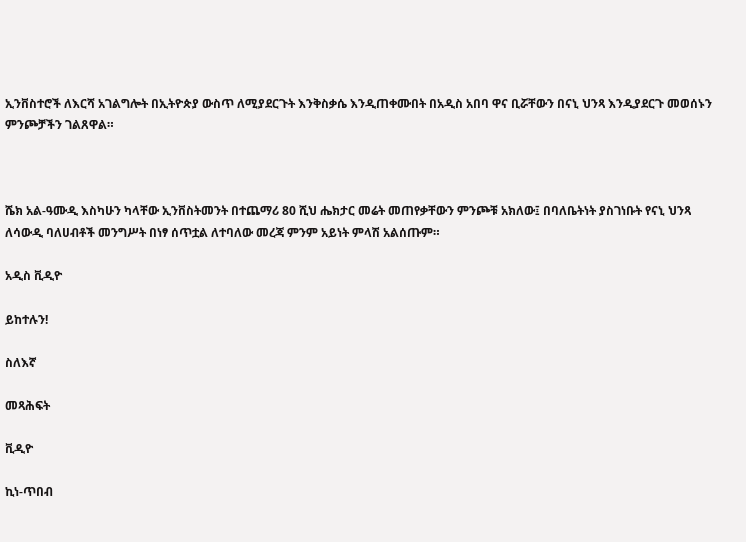ኢንቨስተሮች ለእርሻ አገልግሎት በኢትዮጵያ ውስጥ ለሚያደርጉት እንቅስቃሴ እንዲጠቀሙበት በአዲስ አበባ ዋና ቢሯቸውን በናኒ ህንጻ እንዲያደርጉ መወሰኑን ምንጮቻችን ገልጸዋል።



ሼክ አል-ዓሙዲ እስካሁን ካላቸው ኢንቨስትመንት በተጨማሪ 80 ሺህ ሔክታር መሬት መጠየቃቸውን ምንጮቹ አክለው፤ በባለቤትነት ያስገነቡት የናኒ ህንጻ ለሳውዲ ባለሀብቶች መንግሥት በነፃ ሰጥቷል ለተባለው መረጃ ምንም አይነት ምላሽ አልሰጡም።

አዲስ ቪዲዮ

ይከተሉን!

ስለእኛ

መጻሕፍት

ቪዲዮ

ኪነ-ጥበብ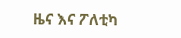ዜና እና ፖለቲካ